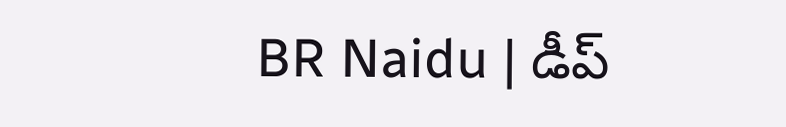BR Naidu | డీప్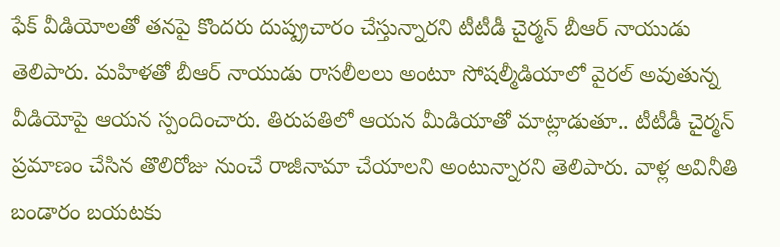ఫేక్ వీడియోలతో తనపై కొందరు దుష్ప్రచారం చేస్తున్నారని టీటీడీ చైర్మన్ బీఆర్ నాయుడు తెలిపారు. మహిళతో బీఆర్ నాయుడు రాసలీలలు అంటూ సోషల్మీడియాలో వైరల్ అవుతున్న వీడియోపై ఆయన స్పందించారు. తిరుపతిలో ఆయన మీడియాతో మాట్లాడుతూ.. టీటీడీ చైర్మన్ ప్రమాణం చేసిన తొలిరోజు నుంచే రాజీనామా చేయాలని అంటున్నారని తెలిపారు. వాళ్ల అవినీతి బండారం బయటకు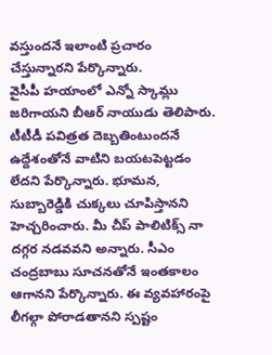వస్తుందనే ఇలాంటి ప్రచారం చేస్తున్నారని పేర్కొన్నారు.
వైసీపీ హయాంలో ఎన్నో స్కామ్లు జరిగాయని బీఆర్ నాయుడు తెలిపారు. టీటీడీ పవిత్రత దెబ్బతింటుందనే ఉద్దేశంతోనే వాటిని బయటపెట్టడం లేదని పేర్కొన్నారు. భూమన, సుబ్బారెడ్డికి చుక్కలు చూపిస్తానని హెచ్చరించారు. మీ చీప్ పాలిటిక్స్ నా దగ్గర నడవవని అన్నారు. సీఎం చంద్రబాబు సూచనతోనే ఇంతకాలం ఆగానని పేర్కొన్నారు. ఈ వ్యవహారంపై లీగల్గా పోరాడతానని స్పష్టం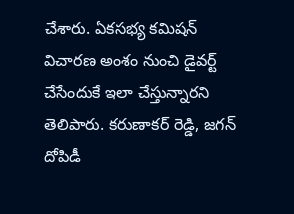చేశారు. ఏకసభ్య కమిషన్ విచారణ అంశం నుంచి డైవర్ట్ చేసేందుకే ఇలా చేస్తున్నారని తెలిపారు. కరుణాకర్ రెడ్డి, జగన్ దోపిడీ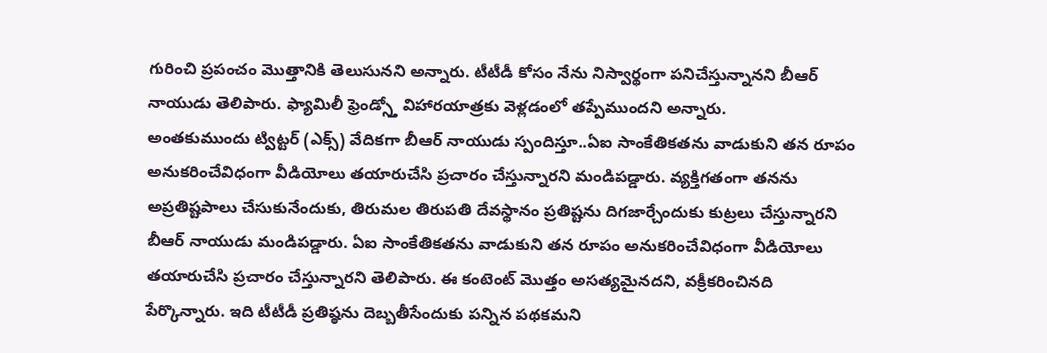గురించి ప్రపంచం మొత్తానికి తెలుసునని అన్నారు. టీటీడీ కోసం నేను నిస్వార్థంగా పనిచేస్తున్నానని బీఆర్ నాయుడు తెలిపారు. ఫ్యామిలీ ఫ్రెండ్స్తో విహారయాత్రకు వెళ్లడంలో తప్పేముందని అన్నారు.
అంతకుముందు ట్విట్టర్ (ఎక్స్) వేదికగా బీఆర్ నాయుడు స్పందిస్తూ..ఏఐ సాంకేతికతను వాడుకుని తన రూపం అనుకరించేవిధంగా వీడియోలు తయారుచేసి ప్రచారం చేస్తున్నారని మండిపడ్డారు. వ్యక్తిగతంగా తనను అప్రతిష్టపాలు చేసుకునేందుకు, తిరుమల తిరుపతి దేవస్థానం ప్రతిష్టను దిగజార్చేందుకు కుట్రలు చేస్తున్నారని బీఆర్ నాయుడు మండిపడ్డారు. ఏఐ సాంకేతికతను వాడుకుని తన రూపం అనుకరించేవిధంగా వీడియోలు తయారుచేసి ప్రచారం చేస్తున్నారని తెలిపారు. ఈ కంటెంట్ మొత్తం అసత్యమైనదని, వక్రీకరించినది పేర్కొన్నారు. ఇది టీటీడీ ప్రతిష్ఠను దెబ్బతీసేందుకు పన్నిన పథకమని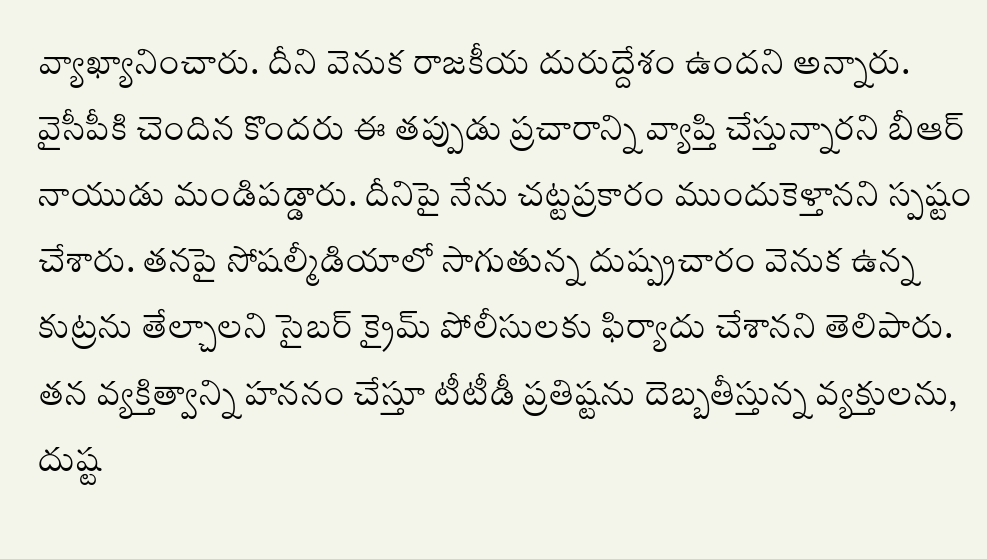వ్యాఖ్యానించారు. దీని వెనుక రాజకీయ దురుద్దేశం ఉందని అన్నారు.
వైసీపీకి చెందిన కొందరు ఈ తప్పుడు ప్రచారాన్ని వ్యాప్తి చేస్తున్నారని బీఆర్ నాయుడు మండిపడ్డారు. దీనిపై నేను చట్టప్రకారం ముందుకెళ్తానని స్పష్టం చేశారు. తనపై సోషల్మీడియాలో సాగుతున్న దుష్ప్రచారం వెనుక ఉన్న కుట్రను తేల్చాలని సైబర్ క్రైమ్ పోలీసులకు ఫిర్యాదు చేశానని తెలిపారు. తన వ్యక్తిత్వాన్ని హననం చేస్తూ టీటీడీ ప్రతిష్టను దెబ్బతీస్తున్న వ్యక్తులను, దుష్ట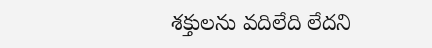శక్తులను వదిలేది లేదని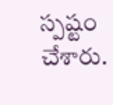స్పష్టం చేశారు.